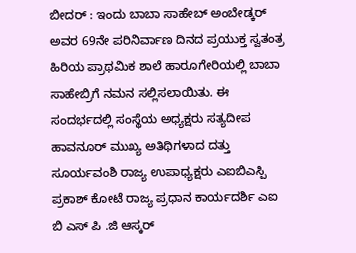ಬೀದರ್ : ಇಂದು ಬಾಬಾ ಸಾಹೇಬ್ ಅಂಬೇಡ್ಕರ್ ಅವರ 69ನೇ ಪರಿನಿರ್ವಾಣ ದಿನದ ಪ್ರಯುಕ್ತ ಸ್ವತಂತ್ರ ಹಿರಿಯ ಪ್ರಾಥಮಿಕ ಶಾಲೆ ಹಾರೂಗೇರಿಯಲ್ಲಿ ಬಾಬಾ ಸಾಹೇಬ್ರಿಗೆ ನಮನ ಸಲ್ಲಿಸಲಾಯಿತು. ಈ ಸಂದರ್ಭದಲ್ಲಿ ಸಂಸ್ಥೆಯ ಅಧ್ಯಕ್ಷರು ಸತ್ಯದೀಪ ಹಾವನೂರ್ ಮುಖ್ಯ ಅತಿಥಿಗಳಾದ ದತ್ತು ಸೂರ್ಯವಂಶಿ ರಾಜ್ಯ ಉಪಾಧ್ಯಕ್ಷರು ಎಐಬಿಎಸ್ಪಿ ಪ್ರಕಾಶ್ ಕೋಟೆ ರಾಜ್ಯ ಪ್ರಧಾನ ಕಾರ್ಯದರ್ಶಿ ಎಐ ಬಿ ಎಸ್ ಪಿ .ಜಿ ಆಸ್ಕರ್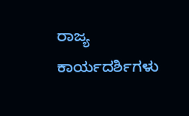ರಾಜ್ಯ ಕಾರ್ಯದರ್ಶಿಗಳು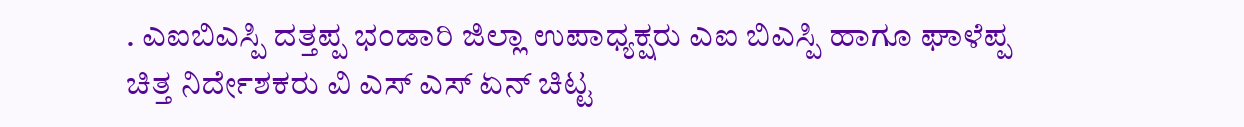. ಎಐಬಿಎಸ್ಪಿ ದತ್ತಪ್ಪ ಭಂಡಾರಿ ಜಿಲ್ಲಾ ಉಪಾಧ್ಯಕ್ಷರು ಎಐ ಬಿಎಸ್ಪಿ ಹಾಗೂ ಘಾಳೆಪ್ಪ ಚಿತ್ತ ನಿರ್ದೇಶಕರು ವಿ ಎಸ್ ಎಸ್ ಏನ್ ಚಿಟ್ಟ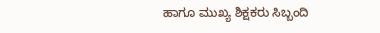ಹಾಗೂ ಮುಖ್ಯ ಶಿಕ್ಷಕರು ಸಿಬ್ಬಂದಿ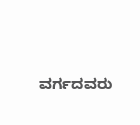ವರ್ಗದವರು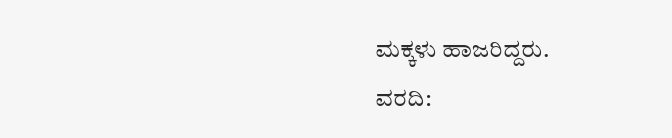ಮಕ್ಕಳು ಹಾಜರಿದ್ದರು.
ವರದಿ: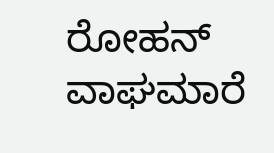ರೋಹನ್ ವಾಘಮಾರೆ